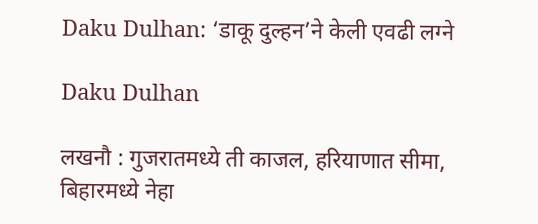Daku Dulhan: ‘डाकू दुल्हन’ने केली एवढी लग्ने

Daku Dulhan

लखनौ : गुजरातमध्ये ती काजल, हरियाणात सीमा, बिहारमध्ये नेहा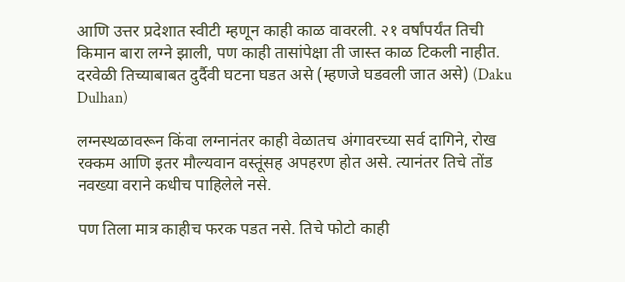आणि उत्तर प्रदेशात स्वीटी म्हणून काही काळ वावरली. २१ वर्षांपर्यंत तिची किमान बारा लग्ने झाली, पण काही तासांपेक्षा ती जास्त काळ टिकली नाहीत. दरवेळी तिच्याबाबत दुर्दैवी घटना घडत असे (म्हणजे घडवली जात असे) (Daku Dulhan)

लग्नस्थळावरून किंवा लग्नानंतर काही वेळातच अंगावरच्या सर्व दागिने, रोख रक्कम आणि इतर मौल्यवान वस्तूंसह अपहरण होत असे. त्यानंतर तिचे तोंड नवख्या वराने कधीच पाहिलेले नसे.

पण तिला मात्र काहीच फरक पडत नसे. तिचे फोटो काही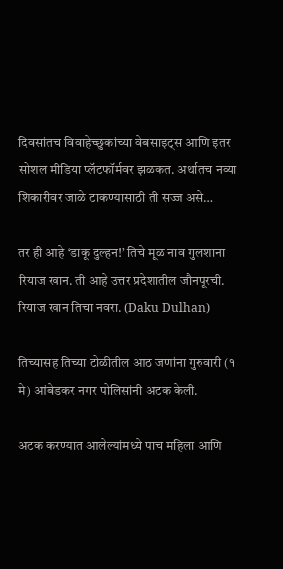दिवसांतच विवाहेच्छुकांच्या वेबसाइट्स आणि इतर सोशल मीडिया प्लॅटफॉर्मवर झळकत. अर्थातच नव्या शिकारीवर जाळे टाकण्यासाठी ती सज्ज असे…

तर ही आहे ‘डाकू दुल्हन!’ तिचे मूळ नाव गुलशाना रियाज खान. ती आहे उत्तर प्रदेशातील जौनपूरची. रियाज खान तिचा नवरा. (Daku Dulhan)

तिच्यासह तिच्या टोळीतील आठ जणांना गुरुवारी (१ मे) आंबेडकर नगर पोलिसांनी अटक केली.

अटक करण्यात आलेल्यांमध्ये पाच महिला आणि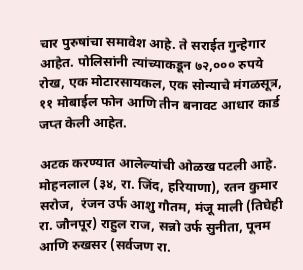चार पुरुषांचा समावेश आहे. ते सराईत गुन्हेगार आहेत. पोलिसांनी त्यांच्याकडून ७२,००० रुपये रोख, एक मोटारसायकल, एक सोन्याचे मंगळसूत्र, ११ मोबाईल फोन आणि तीन बनावट आधार कार्ड जप्त केली आहेत.

अटक करण्यात आलेल्यांची ओळख पटली आहे. मोहनलाल (३४, रा. जिंद, हरियाणा), रतन कुमार सरोज,  रंजन उर्फ आशु गौतम, मंजू माली (तिघेही रा. जौनपूर) राहुल राज, सन्नो उर्फ सुनीता, पूनम आणि रुखसर (सर्वजण रा.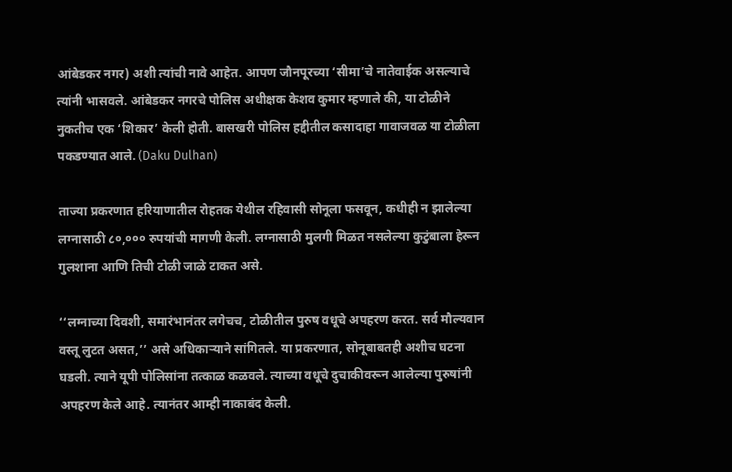आंबेडकर नगर) अशी त्यांची नावे आहेत. आपण जौनपूरच्या ‘सीमा’चे नातेवाईक असल्याचे त्यांनी भासवले. आंबेडकर नगरचे पोलिस अधीक्षक केशव कुमार म्हणाले की, या टोळीने नुकतीच एक ‘शिकार’ केली होती. बासखरी पोलिस हद्दीतील कसादाहा गावाजवळ या टोळीला पकडण्यात आले. (Daku Dulhan)

ताज्या प्रकरणात हरियाणातील रोहतक येथील रहिवासी सोनूला फसवून, कधीही न झालेल्या लग्नासाठी ८०,००० रुपयांची मागणी केली. लग्नासाठी मुलगी मिळत नसलेल्या कुटुंबाला हेरून गुलशाना आणि तिची टोळी जाळे टाकत असे.

‘‘लग्नाच्या दिवशी, समारंभानंतर लगेचच, टोळीतील पुरुष वधूचे अपहरण करत. सर्व मौल्यवान वस्तू लुटत असत,’’ असे अधिकाऱ्याने सांगितले. या प्रकरणात, सोनूबाबतही अशीच घटना घडली. त्याने यूपी पोलिसांना तत्काळ कळवले. त्याच्या वधूचे दुचाकीवरून आलेल्या पुरुषांनी अपहरण केले आहे. त्यानंतर आम्ही नाकाबंद केली.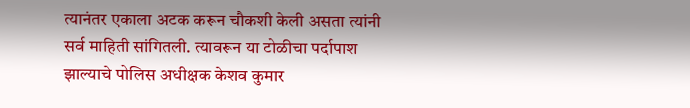त्यानंतर एकाला अटक करून चौकशी केली असता त्यांनी सर्व माहिती सांगितली. त्यावरून या टोळीचा पर्दापाश झाल्याचे पोलिस अधीक्षक केशव कुमार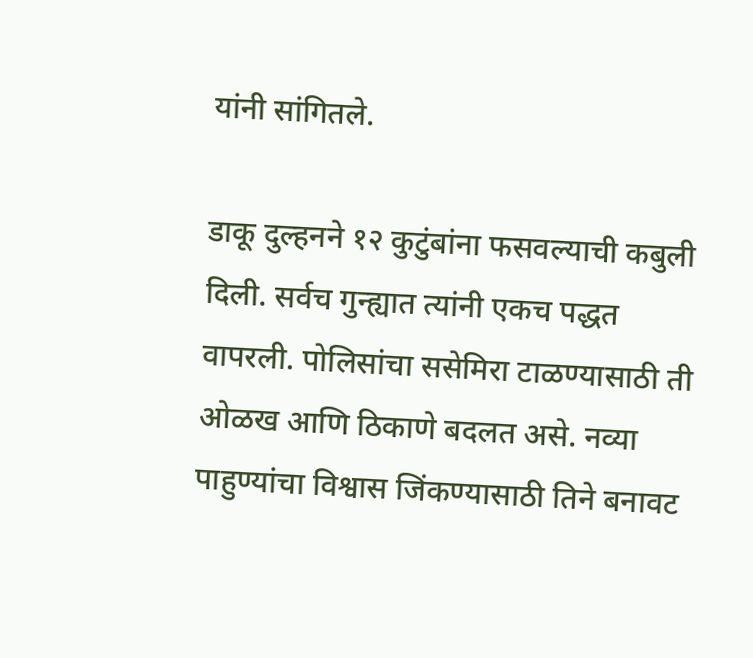यांनी सांगितले.

डाकू दुल्हनने १२ कुटुंबांना फसवल्याची कबुली दिली. सर्वच गुन्ह्यात त्यांनी एकच पद्धत वापरली. पोलिसांचा ससेमिरा टाळण्यासाठी ती ओळख आणि ठिकाणे बदलत असे. नव्या पाहुण्यांचा विश्वास जिंकण्यासाठी तिने बनावट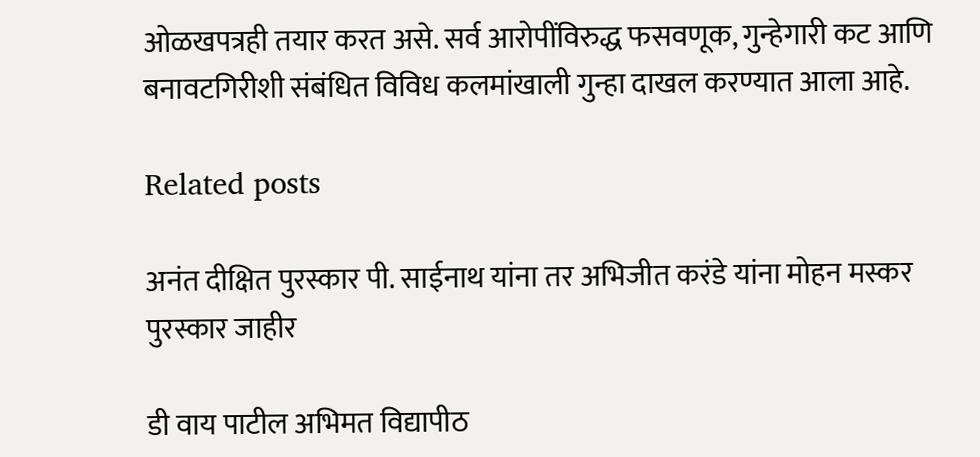ओळखपत्रही तयार करत असे. सर्व आरोपींविरुद्ध फसवणूक, गुन्हेगारी कट आणि बनावटगिरीशी संबंधित विविध कलमांखाली गुन्हा दाखल करण्यात आला आहे.

Related posts

अनंत दीक्षित पुरस्कार पी. साईनाथ यांना तर अभिजीत करंडे यांना मोहन मस्कर पुरस्कार जाहीर

डी वाय पाटील अभिमत विद्यापीठ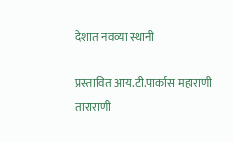देशात नवव्या स्थानी

प्रस्तावित आय.टी.पार्कास महाराणी ताराराणी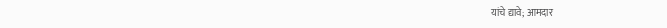यांचे द्यावे; आमदार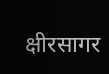क्षीरसागर